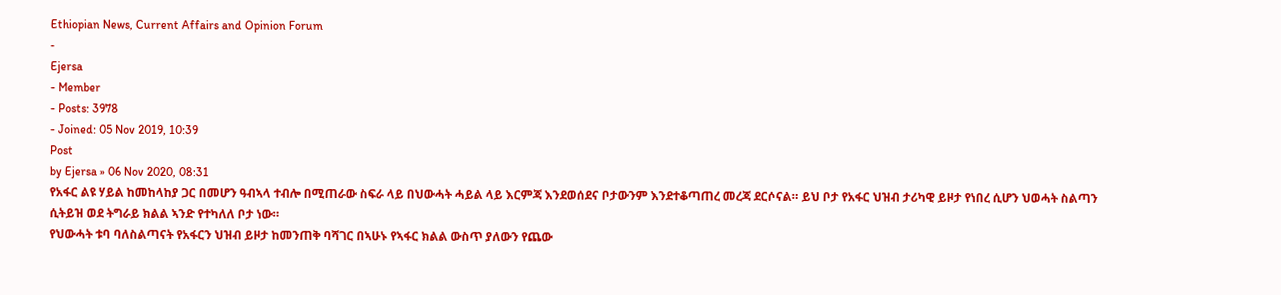Ethiopian News, Current Affairs and Opinion Forum
-
Ejersa
- Member
- Posts: 3978
- Joined: 05 Nov 2019, 10:39
Post
by Ejersa » 06 Nov 2020, 08:31
የአፋር ልዩ ሃይል ከመከላከያ ጋር በመሆን ዓብኣላ ተብሎ በሚጠራው ስፍራ ላይ በህውሓት ሓይል ላይ እርምጃ እንደወሰደና ቦታውንም እንደተቆጣጠረ መረጃ ደርሶናል። ይህ ቦታ የአፋር ህዝብ ታሪካዊ ይዞታ የነበረ ሲሆን ህወሓት ስልጣን ሲትይዝ ወደ ትግራይ ክልል ኣንድ የተካለለ ቦታ ነው።
የህውሓት ቱባ ባለስልጣናት የአፋርን ህዝብ ይዞታ ከመንጠቅ ባሻገር በኣሁኑ የኣፋር ክልል ውስጥ ያለውን የጨው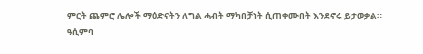ምርት ጨምሮ ሌሎች ማዕድናትን ለግል ሓብት ማካበቻነት ሲጠቀሙበት እንደኖሩ ይታወቃል።
ዓሲምባ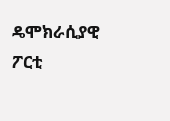ዴሞክራሲያዊ ፖርቲ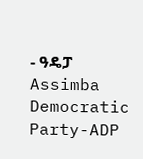- ዓዴፓ Assimba Democratic Party-ADP